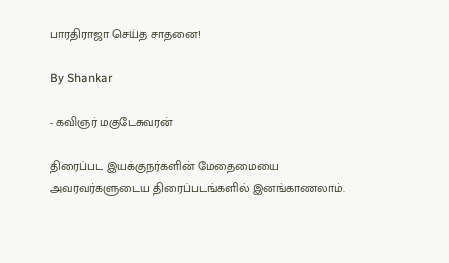பாரதிராஜா செய்த சாதனை!

By Shankar

- கவிஞர் மகுடேசுவரன்

திரைப்பட இயக்குநர்களின் மேதைமையை அவரவர்களுடைய திரைப்படங்களில் இனங்காணலாம்.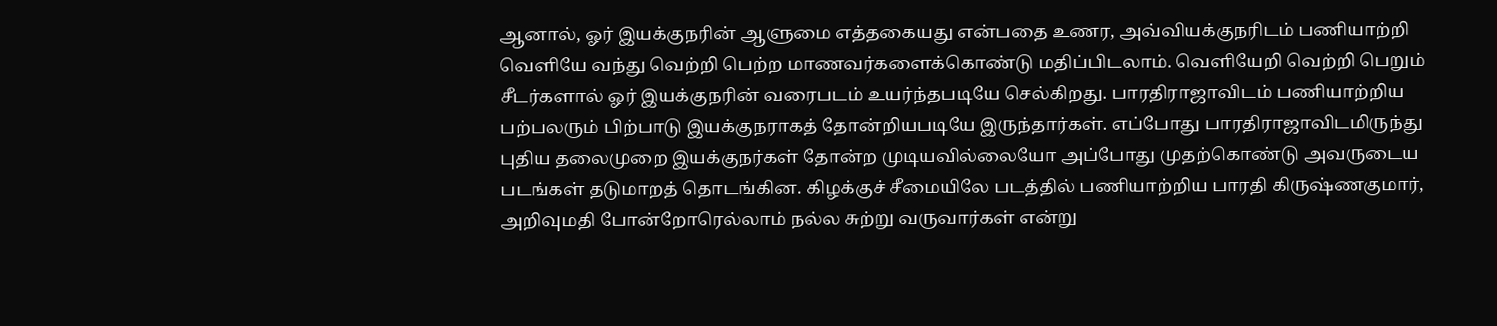ஆனால், ஓர் இயக்குநரின் ஆளுமை எத்தகையது என்பதை உணர, அவ்வியக்குநரிடம் பணியாற்றி வெளியே வந்து வெற்றி பெற்ற மாணவர்களைக்கொண்டு மதிப்பிடலாம். வெளியேறி வெற்றி பெறும் சீடர்களால் ஓர் இயக்குநரின் வரைபடம் உயர்ந்தபடியே செல்கிறது. பாரதிராஜாவிடம் பணியாற்றிய பற்பலரும் பிற்பாடு இயக்குநராகத் தோன்றியபடியே இருந்தார்கள். எப்போது பாரதிராஜாவிடமிருந்து புதிய தலைமுறை இயக்குநர்கள் தோன்ற முடியவில்லையோ அப்போது முதற்கொண்டு அவருடைய படங்கள் தடுமாறத் தொடங்கின. கிழக்குச் சீமையிலே படத்தில் பணியாற்றிய பாரதி கிருஷ்ணகுமார், அறிவுமதி போன்றோரெல்லாம் நல்ல சுற்று வருவார்கள் என்று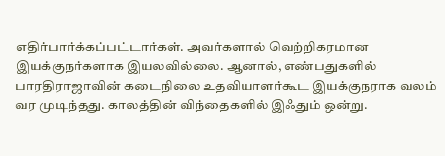எதிர்பார்க்கப்பட்டார்கள். அவர்களால் வெற்றிகரமான இயக்குநர்களாக இயலவில்லை. ஆனால், எண்பதுகளில் பாரதிராஜாவின் கடைநிலை உதவியாளர்கூட இயக்குநராக வலம் வர முடிந்தது. காலத்தின் விந்தைகளில் இஃதும் ஒன்று.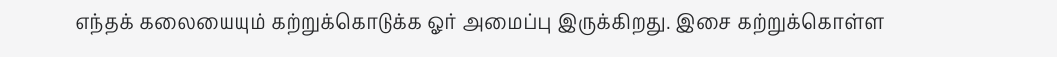எந்தக் கலையையும் கற்றுக்கொடுக்க ஓர் அமைப்பு இருக்கிறது. இசை கற்றுக்கொள்ள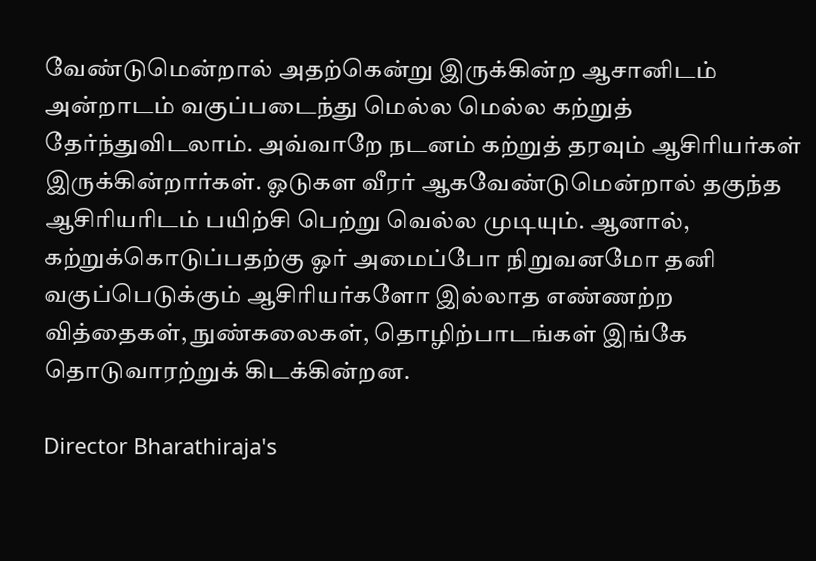வேண்டுமென்றால் அதற்கென்று இருக்கின்ற ஆசானிடம் அன்றாடம் வகுப்படைந்து மெல்ல மெல்ல கற்றுத் தேர்ந்துவிடலாம். அவ்வாறே நடனம் கற்றுத் தரவும் ஆசிரியர்கள் இருக்கின்றார்கள். ஓடுகள வீரர் ஆகவேண்டுமென்றால் தகுந்த ஆசிரியரிடம் பயிற்சி பெற்று வெல்ல முடியும். ஆனால், கற்றுக்கொடுப்பதற்கு ஓர் அமைப்போ நிறுவனமோ தனி வகுப்பெடுக்கும் ஆசிரியர்களோ இல்லாத எண்ணற்ற வித்தைகள், நுண்கலைகள், தொழிற்பாடங்கள் இங்கே தொடுவாரற்றுக் கிடக்கின்றன.

Director Bharathiraja's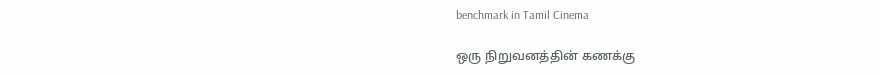benchmark in Tamil Cinema

ஒரு நிறுவனத்தின் கணக்கு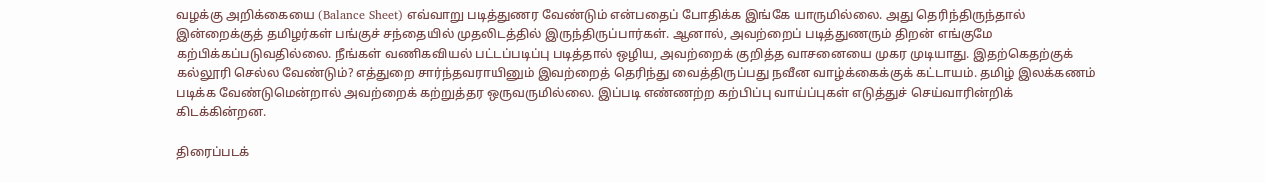வழக்கு அறிக்கையை (Balance Sheet) எவ்வாறு படித்துணர வேண்டும் என்பதைப் போதிக்க இங்கே யாருமில்லை. அது தெரிந்திருந்தால் இன்றைக்குத் தமிழர்கள் பங்குச் சந்தையில் முதலிடத்தில் இருந்திருப்பார்கள். ஆனால், அவற்றைப் படித்துணரும் திறன் எங்குமே கற்பிக்கப்படுவதில்லை. நீங்கள் வணிகவியல் பட்டப்படிப்பு படித்தால் ஒழிய, அவற்றைக் குறித்த வாசனையை முகர முடியாது. இதற்கெதற்குக் கல்லூரி செல்ல வேண்டும்? எத்துறை சார்ந்தவராயினும் இவற்றைத் தெரிந்து வைத்திருப்பது நவீன வாழ்க்கைக்குக் கட்டாயம். தமிழ் இலக்கணம் படிக்க வேண்டுமென்றால் அவற்றைக் கற்றுத்தர ஒருவருமில்லை. இப்படி எண்ணற்ற கற்பிப்பு வாய்ப்புகள் எடுத்துச் செய்வாரின்றிக் கிடக்கின்றன.

திரைப்படக்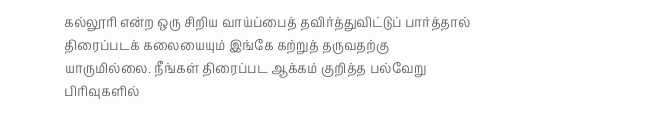கல்லூரி என்ற ஒரு சிறிய வாய்ப்பைத் தவிர்த்துவிட்டுப் பார்த்தால் திரைப்படக் கலையையும் இங்கே கற்றுத் தருவதற்கு யாருமில்லை. நீங்கள் திரைப்பட ஆக்கம் குறித்த பல்வேறு பிரிவுகளில்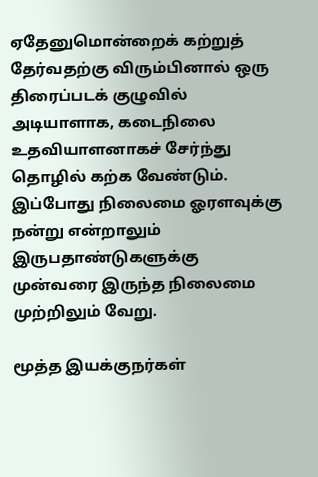ஏதேனுமொன்றைக் கற்றுத் தேர்வதற்கு விரும்பினால் ஒரு திரைப்படக் குழுவில் அடியாளாக, கடைநிலை உதவியாளனாகச் சேர்ந்து தொழில் கற்க வேண்டும். இப்போது நிலைமை ஓரளவுக்கு நன்று என்றாலும் இருபதாண்டுகளுக்கு முன்வரை இருந்த நிலைமை முற்றிலும் வேறு.

மூத்த இயக்குநர்கள்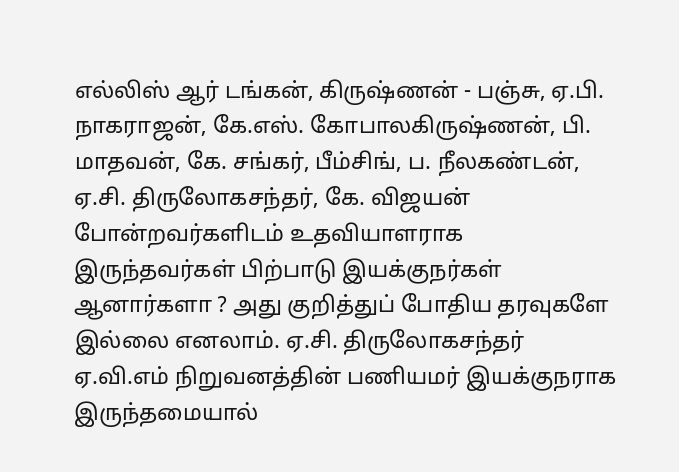எல்லிஸ் ஆர் டங்கன், கிருஷ்ணன் - பஞ்சு, ஏ.பி. நாகராஜன், கே.எஸ். கோபாலகிருஷ்ணன், பி. மாதவன், கே. சங்கர், பீம்சிங், ப. நீலகண்டன், ஏ.சி. திருலோகசந்தர், கே. விஜயன் போன்றவர்களிடம் உதவியாளராக இருந்தவர்கள் பிற்பாடு இயக்குநர்கள் ஆனார்களா ? அது குறித்துப் போதிய தரவுகளே இல்லை எனலாம். ஏ.சி. திருலோகசந்தர் ஏ.வி.எம் நிறுவனத்தின் பணியமர் இயக்குநராக இருந்தமையால்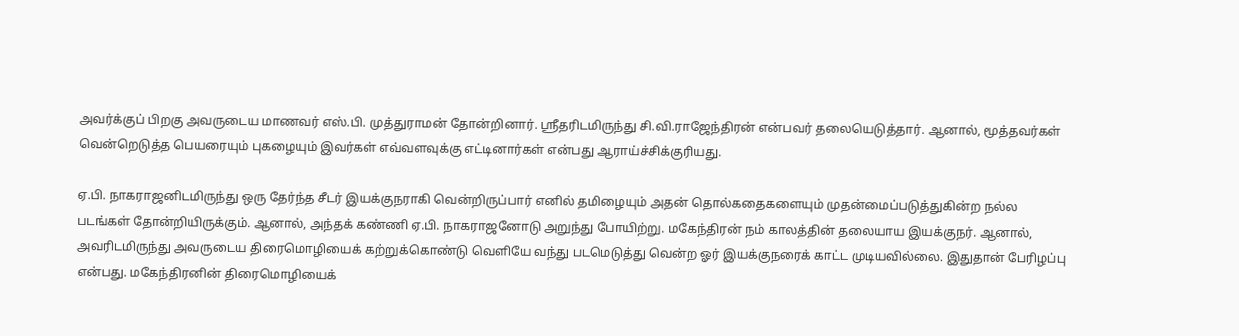அவர்க்குப் பிறகு அவருடைய மாணவர் எஸ்.பி. முத்துராமன் தோன்றினார். ஸ்ரீதரிடமிருந்து சி.வி.ராஜேந்திரன் என்பவர் தலையெடுத்தார். ஆனால், மூத்தவர்கள் வென்றெடுத்த பெயரையும் புகழையும் இவர்கள் எவ்வளவுக்கு எட்டினார்கள் என்பது ஆராய்ச்சிக்குரியது.

ஏ.பி. நாகராஜனிடமிருந்து ஒரு தேர்ந்த சீடர் இயக்குநராகி வென்றிருப்பார் எனில் தமிழையும் அதன் தொல்கதைகளையும் முதன்மைப்படுத்துகின்ற நல்ல படங்கள் தோன்றியிருக்கும். ஆனால், அந்தக் கண்ணி ஏ.பி. நாகராஜனோடு அறுந்து போயிற்று. மகேந்திரன் நம் காலத்தின் தலையாய இயக்குநர். ஆனால், அவரிடமிருந்து அவருடைய திரைமொழியைக் கற்றுக்கொண்டு வெளியே வந்து படமெடுத்து வென்ற ஓர் இயக்குநரைக் காட்ட முடியவில்லை. இதுதான் பேரிழப்பு என்பது. மகேந்திரனின் திரைமொழியைக்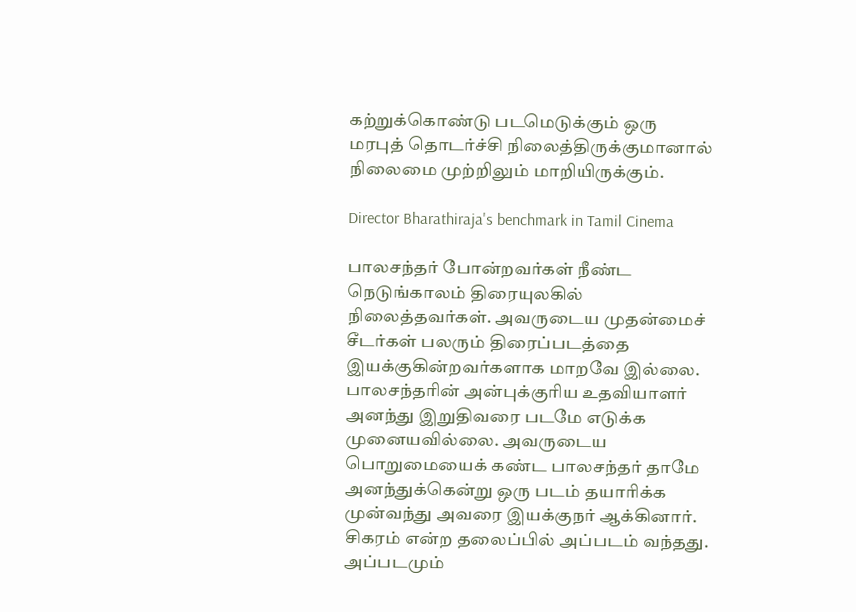கற்றுக்கொண்டு படமெடுக்கும் ஒரு மரபுத் தொடர்ச்சி நிலைத்திருக்குமானால் நிலைமை முற்றிலும் மாறியிருக்கும்.

Director Bharathiraja's benchmark in Tamil Cinema

பாலசந்தர் போன்றவர்கள் நீண்ட நெடுங்காலம் திரையுலகில் நிலைத்தவர்கள். அவருடைய முதன்மைச் சீடர்கள் பலரும் திரைப்படத்தை இயக்குகின்றவர்களாக மாறவே இல்லை. பாலசந்தரின் அன்புக்குரிய உதவியாளர் அனந்து இறுதிவரை படமே எடுக்க முனையவில்லை. அவருடைய பொறுமையைக் கண்ட பாலசந்தர் தாமே அனந்துக்கென்று ஒரு படம் தயாரிக்க முன்வந்து அவரை இயக்குநர் ஆக்கினார். சிகரம் என்ற தலைப்பில் அப்படம் வந்தது. அப்படமும்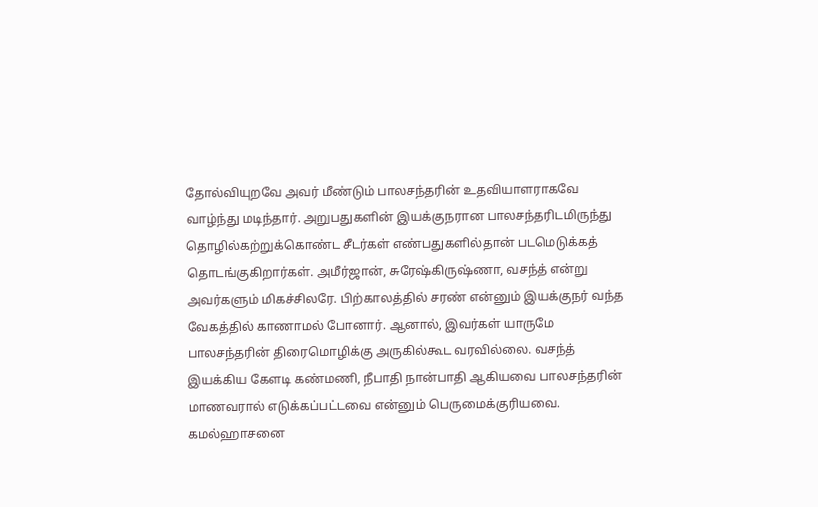தோல்வியுறவே அவர் மீண்டும் பாலசந்தரின் உதவியாளராகவே வாழ்ந்து மடிந்தார். அறுபதுகளின் இயக்குநரான பாலசந்தரிடமிருந்து தொழில்கற்றுக்கொண்ட சீடர்கள் எண்பதுகளில்தான் படமெடுக்கத் தொடங்குகிறார்கள். அமீர்ஜான், சுரேஷ்கிருஷ்ணா, வசந்த் என்று அவர்களும் மிகச்சிலரே. பிற்காலத்தில் சரண் என்னும் இயக்குநர் வந்த வேகத்தில் காணாமல் போனார். ஆனால், இவர்கள் யாருமே பாலசந்தரின் திரைமொழிக்கு அருகில்கூட வரவில்லை. வசந்த் இயக்கிய கேளடி கண்மணி, நீபாதி நான்பாதி ஆகியவை பாலசந்தரின் மாணவரால் எடுக்கப்பட்டவை என்னும் பெருமைக்குரியவை. கமல்ஹாசனை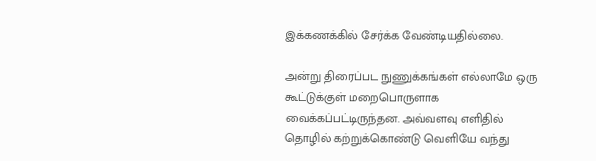இக்கணக்கில் சேர்க்க வேண்டியதில்லை.

அன்று திரைப்பட நுணுக்கங்கள் எல்லாமே ஒரு கூட்டுக்குள் மறைபொருளாக வைக்கப்பட்டிருந்தன. அவ்வளவு எளிதில் தொழில் கற்றுக்கொண்டு வெளியே வந்து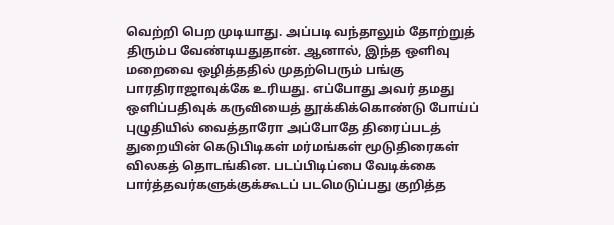வெற்றி பெற முடியாது. அப்படி வந்தாலும் தோற்றுத் திரும்ப வேண்டியதுதான். ஆனால், இந்த ஒளிவு மறைவை ஒழித்ததில் முதற்பெரும் பங்கு பாரதிராஜாவுக்கே உரியது. எப்போது அவர் தமது ஒளிப்பதிவுக் கருவியைத் தூக்கிக்கொண்டு போய்ப் புழுதியில் வைத்தாரோ அப்போதே திரைப்படத் துறையின் கெடுபிடிகள் மர்மங்கள் மூடுதிரைகள் விலகத் தொடங்கின. படப்பிடிப்பை வேடிக்கை பார்த்தவர்களுக்குக்கூடப் படமெடுப்பது குறித்த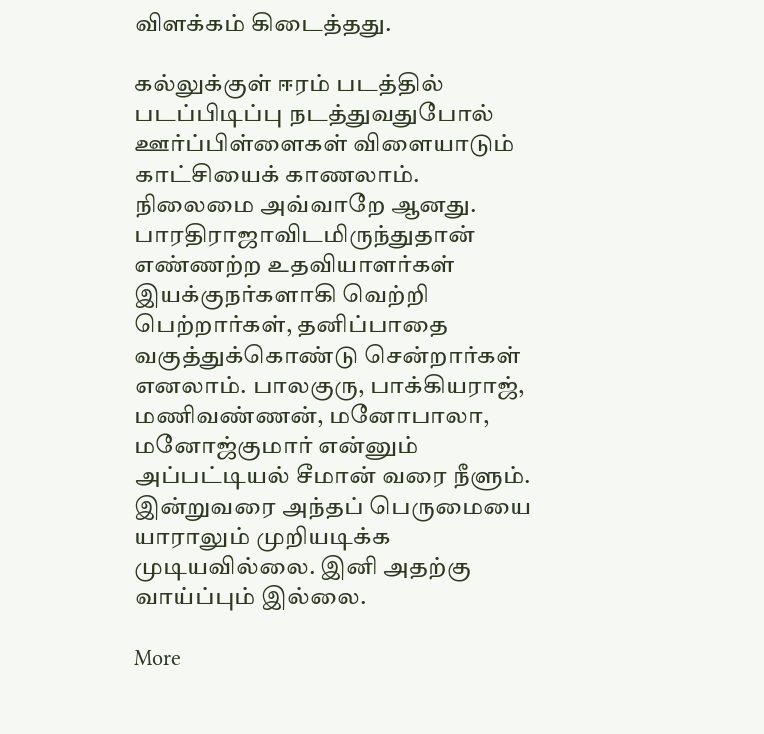விளக்கம் கிடைத்தது.

கல்லுக்குள் ஈரம் படத்தில் படப்பிடிப்பு நடத்துவதுபோல் ஊர்ப்பிள்ளைகள் விளையாடும் காட்சியைக் காணலாம். நிலைமை அவ்வாறே ஆனது. பாரதிராஜாவிடமிருந்துதான் எண்ணற்ற உதவியாளர்கள் இயக்குநர்களாகி வெற்றி பெற்றார்கள், தனிப்பாதை வகுத்துக்கொண்டு சென்றார்கள் எனலாம். பாலகுரு, பாக்கியராஜ், மணிவண்ணன், மனோபாலா, மனோஜ்குமார் என்னும் அப்பட்டியல் சீமான் வரை நீளும். இன்றுவரை அந்தப் பெருமையை யாராலும் முறியடிக்க முடியவில்லை. இனி அதற்கு வாய்ப்பும் இல்லை.

More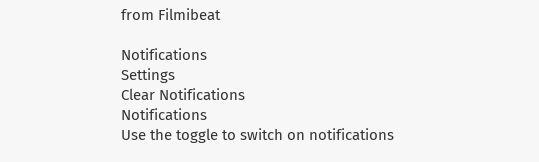from Filmibeat

Notifications
Settings
Clear Notifications
Notifications
Use the toggle to switch on notifications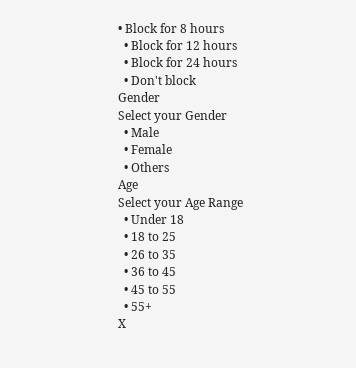• Block for 8 hours
  • Block for 12 hours
  • Block for 24 hours
  • Don't block
Gender
Select your Gender
  • Male
  • Female
  • Others
Age
Select your Age Range
  • Under 18
  • 18 to 25
  • 26 to 35
  • 36 to 45
  • 45 to 55
  • 55+
X